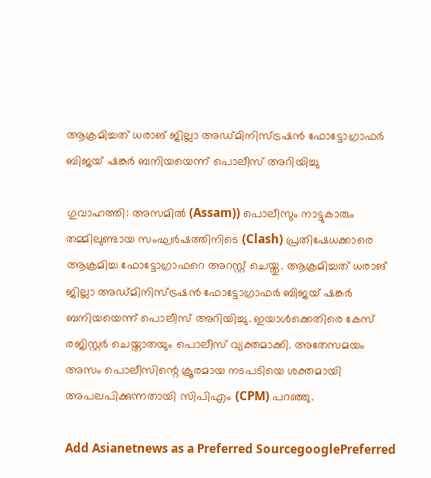ആക്രമിച്ചത് ധരാങ് ജില്ലാ അഡ്മിനിസ്ട്രഷൻ ഫോട്ടോഗ്രാഫർ ബിജയ് ഷങ്കർ ബനിയയെന്ന് പൊലീസ് അറിയിച്ചു

ഗുവാഹത്തി: അസമിൽ (Assam)) പൊലീസും നാട്ടുകാരും തമ്മിലുണ്ടായ സംഘർഷത്തിനിടെ (Clash) പ്രതിഷേധക്കാരെ ആക്രമിച്ച ഫോട്ടോഗ്രാഫറെ അറസ്റ്റ് ചെയ്തു. ആക്രമിച്ചത് ധരാങ് ജില്ലാ അഡ്മിനിസ്ട്രഷൻ ഫോട്ടോഗ്രാഫർ ബിജയ് ഷങ്കർ ബനിയയെന്ന് പൊലീസ് അറിയിച്ചു. ഇയാൾക്കെതിരെ കേസ് രജിസ്റ്റർ ചെയ്താതയും പൊലീസ് വ്യക്തമാക്കി. അതേസമയം അസം പൊലീസിന്റെ ക്രൂരമായ നടപടിയെ ശക്തമായി അപലപിക്കുന്നതായി സിപിഎം (CPM) പറഞ്ഞു.

Add Asianetnews as a Preferred SourcegooglePreferred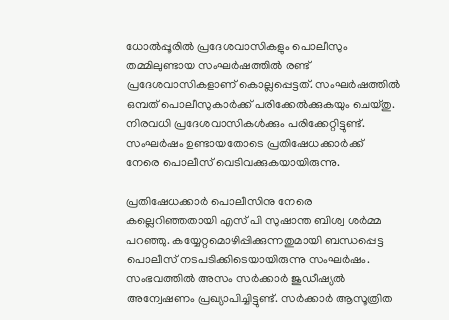ധോല്‍പ്പൂരില്‍ പ്രദേശവാസികളും പൊലീസും തമ്മിലുണ്ടായ സംഘർഷത്തിൽ രണ്ട് പ്രദേശവാസികളാണ് കൊല്ലപ്പെട്ടത്. സംഘർഷത്തിൽ ഒമ്പത് പൊലീസുകാര്‍ക്ക് പരിക്കേൽക്കുകയും ചെയ്തു. നിരവധി പ്രദേശവാസികൾക്കും പരിക്കേറ്റിട്ടുണ്ട്. സംഘർഷം ഉണ്ടായതോടെ പ്രതിഷേധക്കാര്‍ക്ക് നേരെ പൊലീസ് വെടിവക്കുകയായിരുന്നു.

പ്രതിഷേധക്കാർ പൊലീസിനു നേരെ കല്ലെറിഞ്ഞതായി എസ് പി സുഷാന്ത ബിശ്വ ശർമ്മ പറഞ്ഞു. കയ്യേറ്റമൊഴിപ്പിക്കുന്നതുമായി ബന്ധപ്പെട്ട പൊലീസ് നടപടിക്കിടെയായിരുന്നു സംഘർഷം. സംഭവത്തിൽ അസം സർക്കാർ ജുഡീഷ്യൽ അന്വേഷണം പ്രഖ്യാപിച്ചിട്ടുണ്ട്. സർക്കാര്‍ ആസൂത്രിത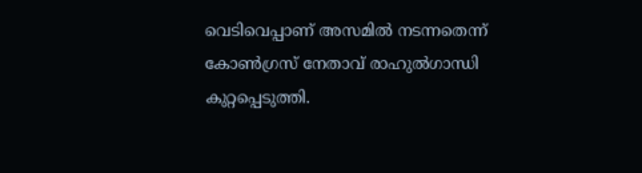വെടിവെപ്പാണ് അസമിൽ നടന്നതെന്ന് കോണ്‍ഗ്രസ് നേതാവ് രാഹുല്‍ഗാന്ധി കുറ്റപ്പെടുത്തി.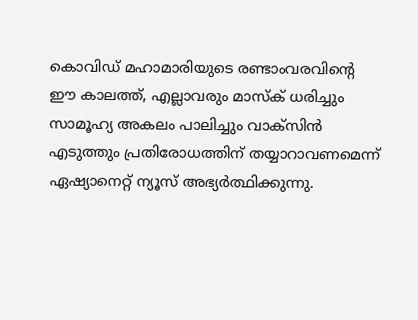കൊവിഡ് മഹാമാരിയുടെ രണ്ടാംവരവിന്റെ ഈ കാലത്ത്, എല്ലാവരും മാസ്‌ക് ധരിച്ചും സാമൂഹ്യ അകലം പാലിച്ചും വാക്‌സിന്‍ എടുത്തും പ്രതിരോധത്തിന് തയ്യാറാവണമെന്ന് ഏഷ്യാനെറ്റ് ന്യൂസ് അഭ്യർത്ഥിക്കുന്നു.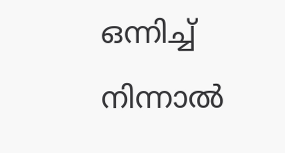ഒന്നിച്ച് നിന്നാല്‍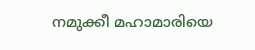നമുക്കീ മഹാമാരിയെ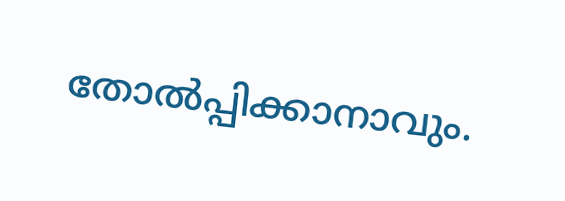തോല്‍പ്പിക്കാനാവും.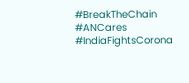#BreakTheChain #ANCares #IndiaFightsCorona